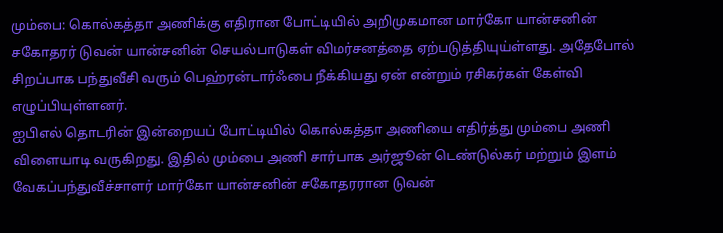மும்பை: கொல்கத்தா அணிக்கு எதிரான போட்டியில் அறிமுகமான மார்கோ யான்சனின் சகோதரர் டுவன் யான்சனின் செயல்பாடுகள் விமர்சனத்தை ஏற்படுத்தியுய்ள்ளது. அதேபோல் சிறப்பாக பந்துவீசி வரும் பெஹ்ரன்டார்ஃபை நீக்கியது ஏன் என்றும் ரசிகர்கள் கேள்வி எழுப்பியுள்ளனர்.
ஐபிஎல் தொடரின் இன்றையப் போட்டியில் கொல்கத்தா அணியை எதிர்த்து மும்பை அணி விளையாடி வருகிறது. இதில் மும்பை அணி சார்பாக அர்ஜூன் டெண்டுல்கர் மற்றும் இளம் வேகப்பந்துவீச்சாளர் மார்கோ யான்சனின் சகோதரரான டுவன்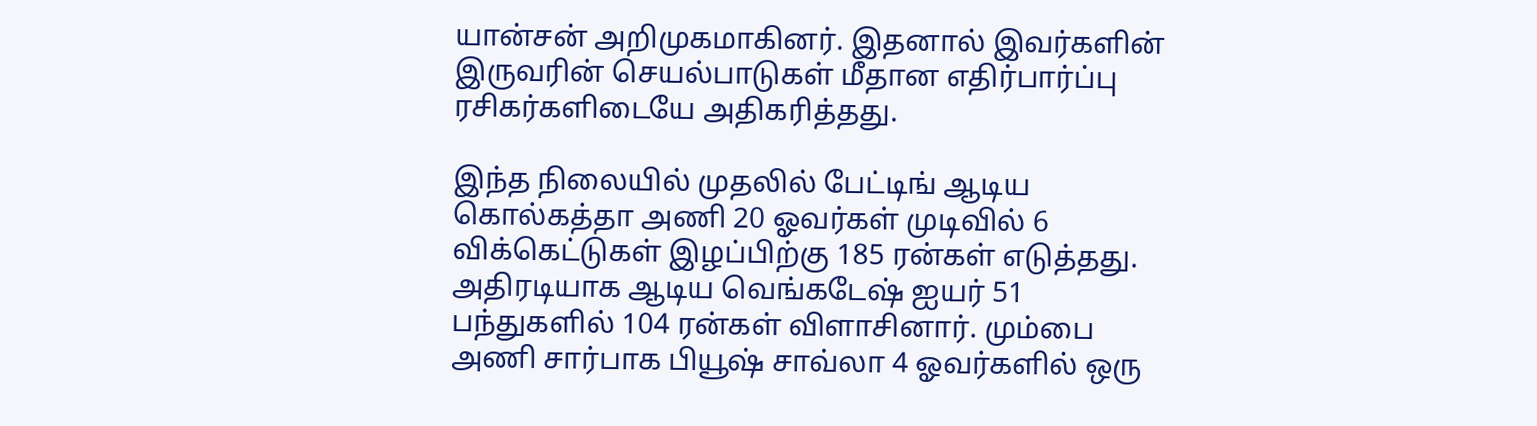யான்சன் அறிமுகமாகினர். இதனால் இவர்களின் இருவரின் செயல்பாடுகள் மீதான எதிர்பார்ப்பு ரசிகர்களிடையே அதிகரித்தது.

இந்த நிலையில் முதலில் பேட்டிங் ஆடிய கொல்கத்தா அணி 20 ஓவர்கள் முடிவில் 6 விக்கெட்டுகள் இழப்பிற்கு 185 ரன்கள் எடுத்தது. அதிரடியாக ஆடிய வெங்கடேஷ் ஐயர் 51 பந்துகளில் 104 ரன்கள் விளாசினார். மும்பை அணி சார்பாக பியூஷ் சாவ்லா 4 ஓவர்களில் ஒரு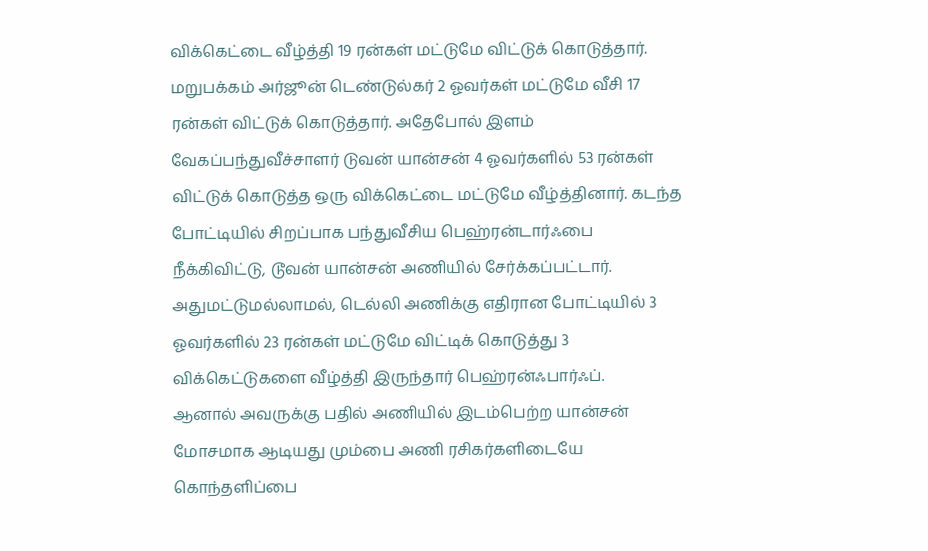விக்கெட்டை வீழ்த்தி 19 ரன்கள் மட்டுமே விட்டுக் கொடுத்தார்.
மறுபக்கம் அர்ஜூன் டெண்டுல்கர் 2 ஓவர்கள் மட்டுமே வீசி 17 ரன்கள் விட்டுக் கொடுத்தார். அதேபோல் இளம் வேகப்பந்துவீச்சாளர் டுவன் யான்சன் 4 ஓவர்களில் 53 ரன்கள் விட்டுக் கொடுத்த ஒரு விக்கெட்டை மட்டுமே வீழ்த்தினார். கடந்த போட்டியில் சிறப்பாக பந்துவீசிய பெஹ்ரன்டார்ஃபை நீக்கிவிட்டு, டூவன் யான்சன் அணியில் சேர்க்கப்பட்டார். அதுமட்டுமல்லாமல், டெல்லி அணிக்கு எதிரான போட்டியில் 3 ஓவர்களில் 23 ரன்கள் மட்டுமே விட்டிக் கொடுத்து 3 விக்கெட்டுகளை வீழ்த்தி இருந்தார் பெஹ்ரன்ஃபார்ஃப்.
ஆனால் அவருக்கு பதில் அணியில் இடம்பெற்ற யான்சன் மோசமாக ஆடியது மும்பை அணி ரசிகர்களிடையே கொந்தளிப்பை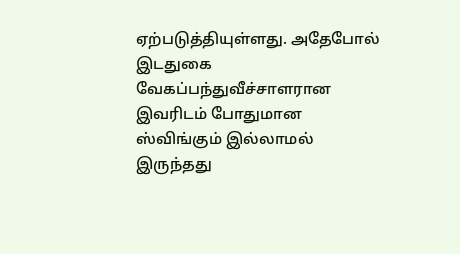ஏற்படுத்தியுள்ளது. அதேபோல் இடதுகை வேகப்பந்துவீச்சாளரான இவரிடம் போதுமான ஸ்விங்கும் இல்லாமல் இருந்தது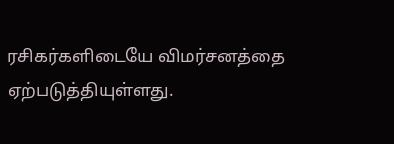ரசிகர்களிடையே விமர்சனத்தை ஏற்படுத்தியுள்ளது.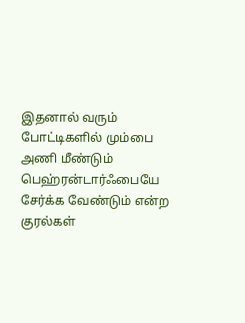இதனால் வரும் போட்டிகளில் மும்பை அணி மீண்டும் பெஹ்ரன்டார்ஃபையே சேர்க்க வேண்டும் என்ற குரல்கள்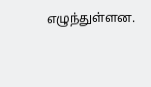எழுந்துள்ளன.